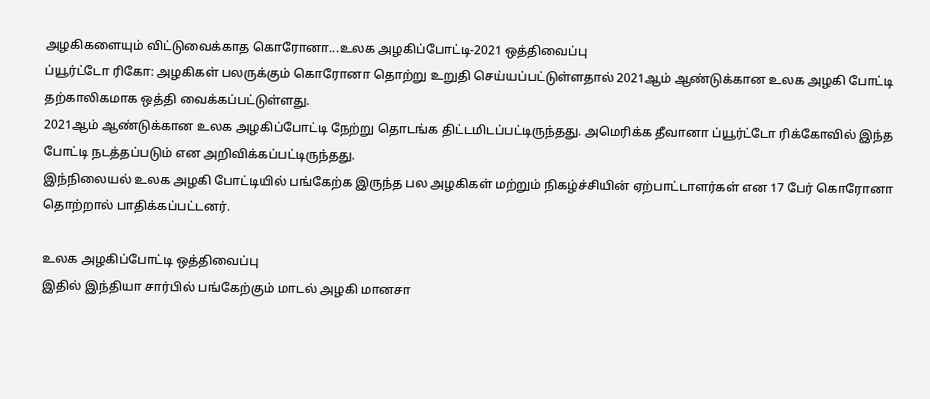அழகிகளையும் விட்டுவைக்காத கொரோனா...உலக அழகிப்போட்டி-2021 ஒத்திவைப்பு
ப்யூர்ட்டோ ரிகோ: அழகிகள் பலருக்கும் கொரோனா தொற்று உறுதி செய்யப்பட்டுள்ளதால் 2021ஆம் ஆண்டுக்கான உலக அழகி போட்டி தற்காலிகமாக ஒத்தி வைக்கப்பட்டுள்ளது.
2021ஆம் ஆண்டுக்கான உலக அழகிப்போட்டி நேற்று தொடங்க திட்டமிடப்பட்டிருந்தது. அமெரிக்க தீவானா ப்யூர்ட்டோ ரிக்கோவில் இந்த போட்டி நடத்தப்படும் என அறிவிக்கப்பட்டிருந்தது.
இந்நிலையல் உலக அழகி போட்டியில் பங்கேற்க இருந்த பல அழகிகள் மற்றும் நிகழ்ச்சியின் ஏற்பாட்டாளர்கள் என 17 பேர் கொரோனா தொற்றால் பாதிக்கப்பட்டனர்.

உலக அழகிப்போட்டி ஒத்திவைப்பு
இதில் இந்தியா சார்பில் பங்கேற்கும் மாடல் அழகி மானசா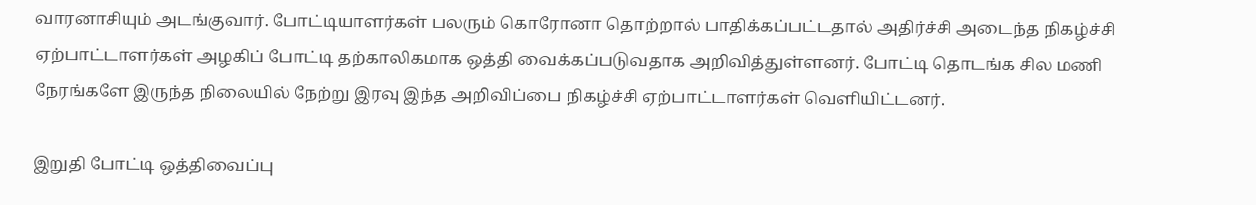வாரனாசியும் அடங்குவார். போட்டியாளர்கள் பலரும் கொரோனா தொற்றால் பாதிக்கப்பட்டதால் அதிர்ச்சி அடைந்த நிகழ்ச்சி ஏற்பாட்டாளர்கள் அழகிப் போட்டி தற்காலிகமாக ஒத்தி வைக்கப்படுவதாக அறிவித்துள்ளனர். போட்டி தொடங்க சில மணி நேரங்களே இருந்த நிலையில் நேற்று இரவு இந்த அறிவிப்பை நிகழ்ச்சி ஏற்பாட்டாளர்கள் வெளியிட்டனர்.

இறுதி போட்டி ஒத்திவைப்பு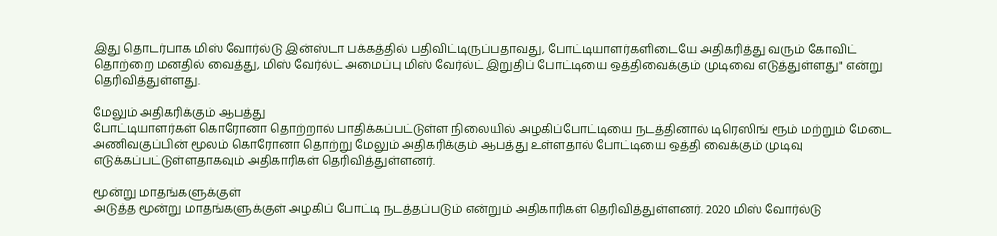இது தொடர்பாக மிஸ் வோர்ல்டு இன்ஸ்டா பக்கத்தில் பதிவிட்டிருப்பதாவது, போட்டியாளர்களிடையே அதிகரித்து வரும் கோவிட் தொற்றை மனதில் வைத்து, மிஸ் வேர்ல்ட் அமைப்பு மிஸ் வேர்ல்ட் இறுதிப் போட்டியை ஒத்திவைக்கும் முடிவை எடுத்துள்ளது" என்று தெரிவித்துள்ளது.

மேலும் அதிகரிக்கும் ஆபத்து
போட்டியாளர்கள் கொரோனா தொற்றால் பாதிக்கப்பட்டுள்ள நிலையில் அழகிப்போட்டியை நடத்தினால் டிரெஸிங் ரூம் மற்றும் மேடை அணிவகுப்பின் மூலம் கொரோனா தொற்று மேலும் அதிகரிக்கும் ஆபத்து உள்ளதால் போட்டியை ஒத்தி வைக்கும் முடிவு எடுக்கப்பட்டுள்ளதாகவும் அதிகாரிகள் தெரிவித்துள்ளனர்.

மூன்று மாதங்களுக்குள்
அடுத்த மூன்று மாதங்களுக்குள் அழகிப் போட்டி நடத்தப்படும் என்றும் அதிகாரிகள் தெரிவித்துள்ளனர். 2020 மிஸ் வோர்ல்டு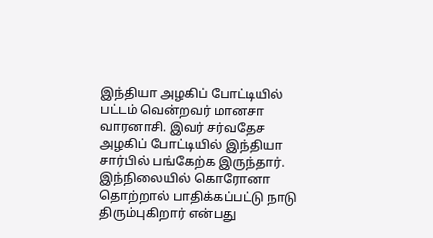இந்தியா அழகிப் போட்டியில் பட்டம் வென்றவர் மானசா வாரனாசி. இவர் சர்வதேச அழகிப் போட்டியில் இந்தியா சார்பில் பங்கேற்க இருந்தார். இந்நிலையில் கொரோனா தொற்றால் பாதிக்கப்பட்டு நாடு திரும்புகிறார் என்பது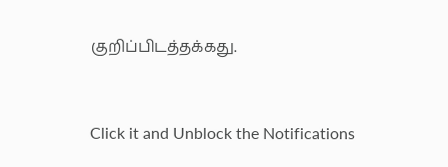குறிப்பிடத்தக்கது.


Click it and Unblock the Notifications